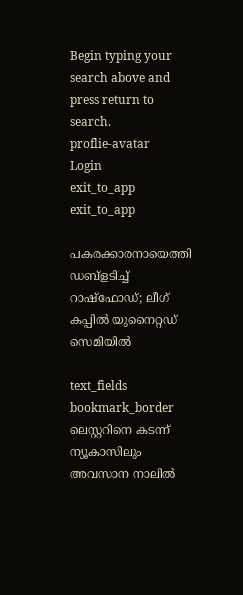Begin typing your search above and press return to search.
proflie-avatar
Login
exit_to_app
exit_to_app

പകരക്കാരനായെത്തി ഡബ്ളടിച്ച് റാഷ്ഫോഡ്; ലീഗ് കപ്പിൽ യുനൈറ്റഡ് സെമിയിൽ

text_fields
bookmark_border
ലെസ്റ്ററിനെ കടന്ന് ന്യൂകാസിലും അവസാന നാലിൽ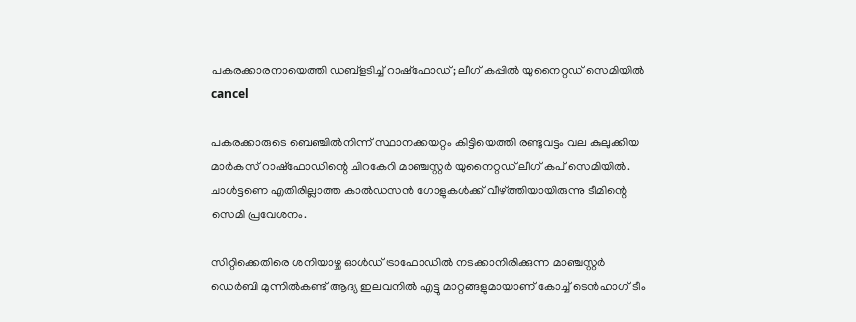പകരക്കാരനായെത്തി ഡബ്ളടിച്ച് റാഷ്ഫോഡ്; ലീഗ് കപ്പിൽ യുനൈറ്റഡ് സെമിയിൽ
cancel

പകരക്കാരുടെ ബെഞ്ചിൽനിന്ന് സ്ഥാനക്കയറ്റം കിട്ടിയെത്തി രണ്ടുവട്ടം വല കുലുക്കിയ മാർകസ് റാഷ്ഫോഡിന്റെ ചിറകേറി മാഞ്ചസ്റ്റർ യുനൈറ്റഡ് ലീഗ് കപ് സെമിയിൽ. ചാൾട്ടണെ എതിരില്ലാത്ത കാൽഡസൻ ഗോളുകൾക്ക് വീഴ്ത്തിയായിരുന്നു ടീമിന്റെ സെമി പ്രവേശനം.

സിറ്റിക്കെതിരെ ശനിയാഴ്ച ഓൾഡ് ട്രാഫോഡിൽ നടക്കാനിരിക്കുന്ന മാഞ്ചസ്റ്റർ ഡെർബി മുന്നിൽകണ്ട് ആദ്യ ഇലവനിൽ എട്ടു മാറ്റങ്ങളുമായാണ് കോച്ച് ടെൻഹാഗ് ടീം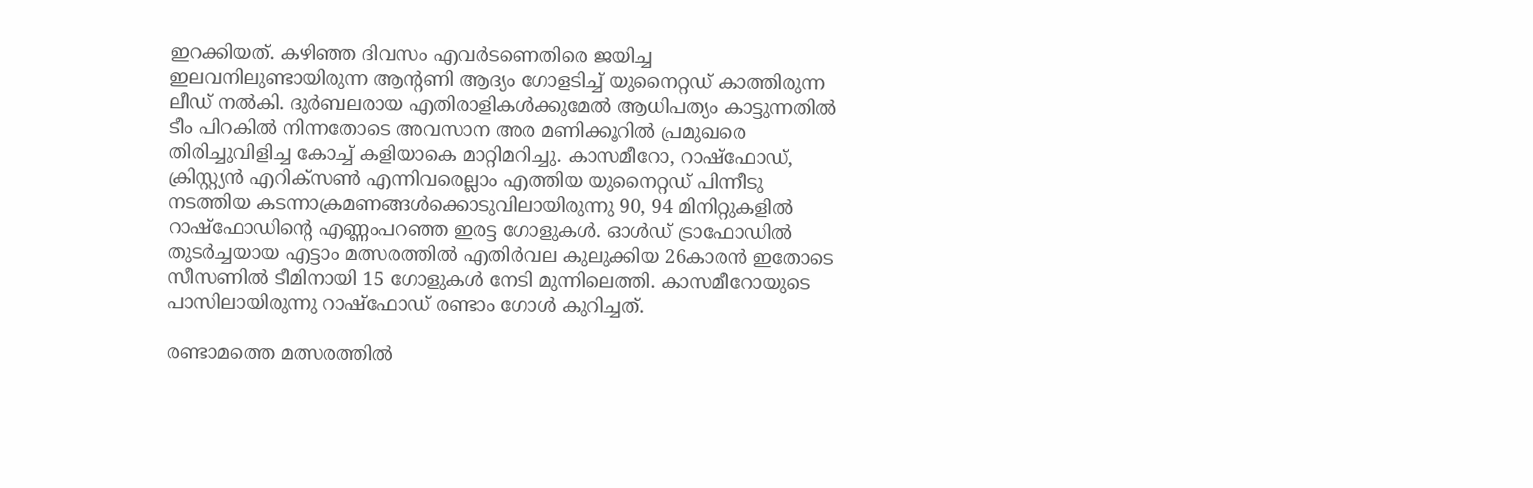ഇറക്കിയത്. കഴിഞ്ഞ ദിവസം എവർടണെതിരെ ജയിച്ച ഇലവനിലുണ്ടായിരുന്ന ആന്റണി ആദ്യം ഗോളടിച്ച് യുനൈറ്റഡ് കാത്തിരുന്ന ലീഡ് നൽകി. ദുർബലരായ എതിരാളികൾക്കുമേൽ ആധിപത്യം കാട്ടുന്നതിൽ ടീം പിറകിൽ നിന്നതോടെ അവസാന അര മണിക്കൂറിൽ പ്രമുഖരെ തിരിച്ചുവിളിച്ച കോച്ച് കളിയാകെ മാറ്റിമറിച്ചു. കാസമീറോ, റാഷ്ഫോഡ്, ക്രിസ്റ്റ്യൻ എറിക്സൺ എന്നിവരെല്ലാം എത്തിയ യുനൈറ്റഡ് പിന്നീടു നടത്തിയ കടന്നാക്രമണങ്ങൾക്കൊടുവിലായിരുന്നു 90, 94 മിനിറ്റുകളിൽ റാഷ്ഫോഡിന്റെ എണ്ണംപറഞ്ഞ ഇരട്ട ഗോളുകൾ. ഓൾഡ് ട്രാഫോഡിൽ തുടർച്ചയായ എട്ടാം മത്സരത്തിൽ എതിർവല കുലുക്കിയ 26കാരൻ ഇതോടെ സീസണിൽ ടീമിനായി 15 ഗോളുകൾ നേടി മുന്നിലെത്തി. കാസമീറോയുടെ പാസിലായിരുന്നു റാഷ്ഫോഡ് രണ്ടാം ഗോൾ കുറിച്ചത്.

രണ്ടാമത്തെ മത്സരത്തിൽ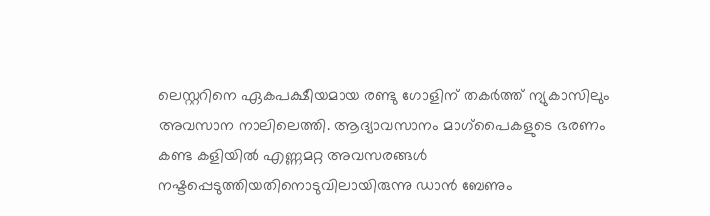ലെസ്റ്ററിനെ ഏകപക്ഷീയമായ രണ്ടു ഗോളിന് തകർത്ത് ന്യുകാസിലും അവസാന നാലിലെത്തി. ആദ്യാവസാനം മാഗ്പൈകളുടെ ഭരണം കണ്ട കളിയിൽ എണ്ണമറ്റ അവസരങ്ങൾ നഷ്ടപ്പെടുത്തിയതിനൊടുവിലായിരുന്നു ഡാൻ ബേണും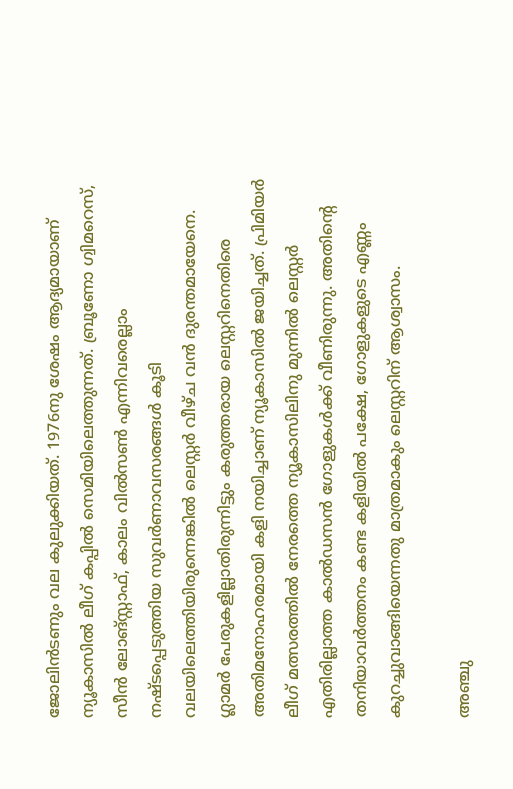ജോലിൻടണും വല കുലുക്കിയത്. 1976നു ശേഷം ആദ്യമായാണ് ന്യൂകാസിൽ ലീഗ് കപ്പിൽ സെമിയിലെത്തുന്നത്. ബ്രൂണോ ഗ്വിമറെസ്, സീൻ ലോങ്സ്റ്റാഫ്, കാലം വിൽസൺ എന്നിവരെല്ലാം നഷ്ടപ്പെടുത്തിയ സുവർണാവസരങ്ങൾ കൂടി വലയിലെത്തിയിരുന്നെങ്കിൽ ലെസ്റ്റർ വീഴ്ച വൻ ദുരന്തമായേനെ. ഗ്ലാമർ പേരുകളില്ലാതിരുന്നിട്ടും കരുത്തരായ ലെസ്റ്ററിനെതിരെ അതിമനോഹരമായി കളി നയിച്ചാണ് ന്യൂകാസിൽ ജയിച്ചത്. പ്രിമിയർ ലീഗ് മത്സരത്തിൽ നേരത്തെ ന്യൂകാസിലിനു മുന്നിൽ ലെസ്റ്റർ എതിരില്ലാത്ത കാൽഡസൻ ഗോളുകൾക്ക് വീണിരുന്നു. അതിന്റെ തനിയാവർത്തനം കണ്ട കളിയിൽ പക്ഷേ, ഗോളുകളുടെ എണ്ണം കുറച്ചുവാങ്ങിയെന്നതു മാത്രമാകും ലെസ്റ്ററിന് ആശ്വാസം.

അഞ്ചു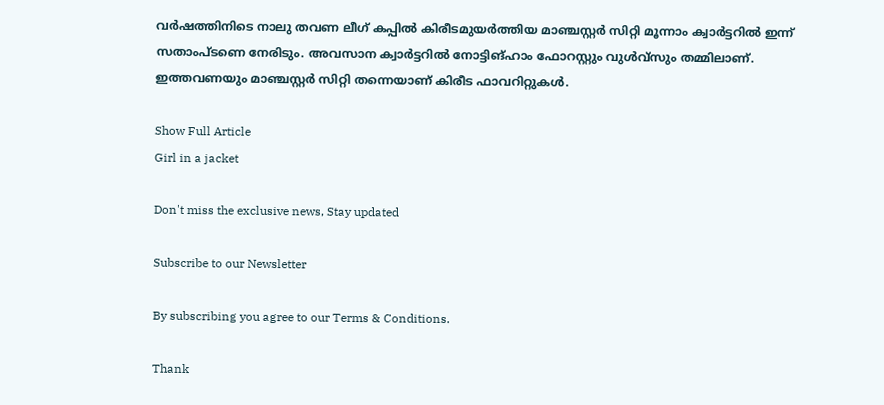വർഷത്തിനിടെ നാലു തവണ ലീഗ് കപ്പിൽ കിരീടമുയർത്തിയ മാഞ്ചസ്റ്റർ സിറ്റി മൂന്നാം ക്വാർട്ടറിൽ ഇന്ന് സതാംപ്ടണെ നേരിടും. അവസാന ക്വാർട്ടറിൽ നോട്ടിങ്ഹാം ഫോറസ്റ്റും വുൾവ്സും തമ്മിലാണ്. ഇത്തവണയും മാഞ്ചസ്റ്റർ സിറ്റി തന്നെയാണ് കിരീട ഫാവറിറ്റുകൾ.

Show Full Article
Girl in a jacket

Don't miss the exclusive news, Stay updated

Subscribe to our Newsletter

By subscribing you agree to our Terms & Conditions.

Thank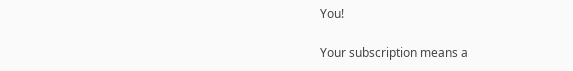You!

Your subscription means a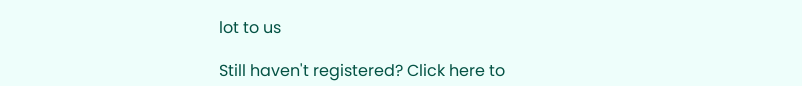lot to us

Still haven't registered? Click here to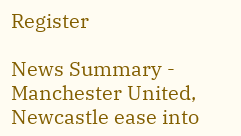Register

News Summary - Manchester United, Newcastle ease into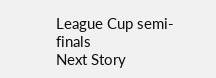League Cup semi-finals
Next Story